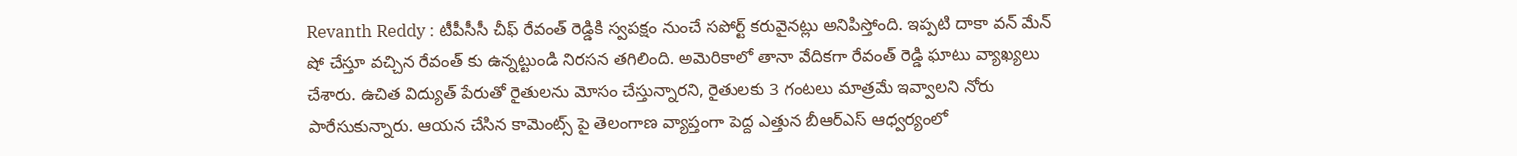Revanth Reddy : టీపీసీసీ చీఫ్ రేవంత్ రెడ్డికి స్వపక్షం నుంచే సపోర్ట్ కరువైనట్లు అనిపిస్తోంది. ఇప్పటి దాకా వన్ మేన్ షో చేస్తూ వచ్చిన రేవంత్ కు ఉన్నట్టుండి నిరసన తగిలింది. అమెరికాలో తానా వేదికగా రేవంత్ రెడ్డి ఘాటు వ్యాఖ్యలు చేశారు. ఉచిత విద్యుత్ పేరుతో రైతులను మోసం చేస్తున్నారని, రైతులకు 3 గంటలు మాత్రమే ఇవ్వాలని నోరు పారేసుకున్నారు. ఆయన చేసిన కామెంట్స్ పై తెలంగాణ వ్యాప్తంగా పెద్ద ఎత్తున బీఆర్ఎస్ ఆధ్వర్యంలో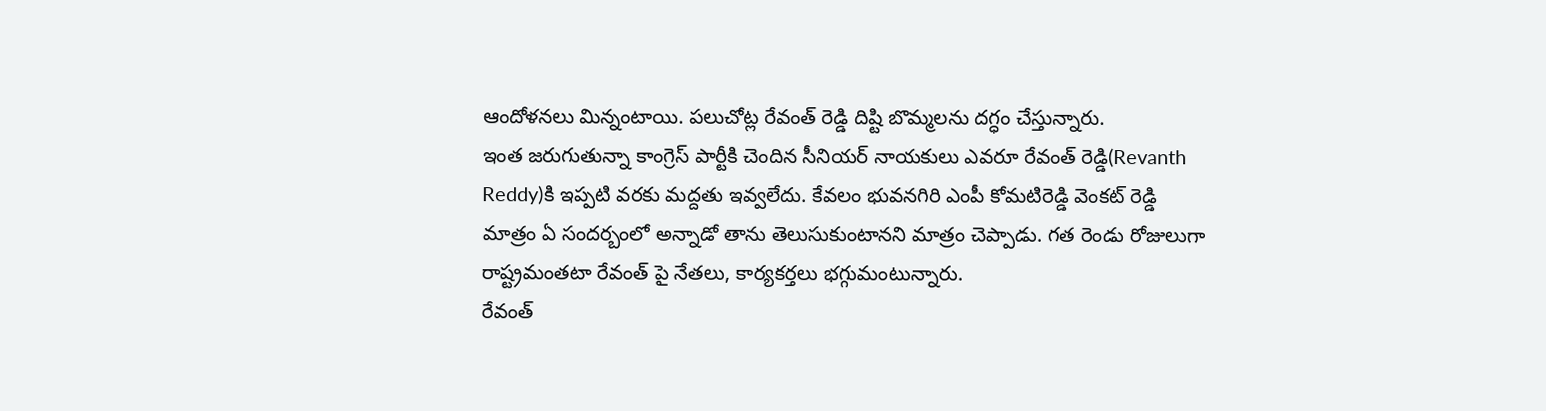ఆందోళనలు మిన్నంటాయి. పలుచోట్ల రేవంత్ రెడ్డి దిష్టి బొమ్మలను దగ్ధం చేస్తున్నారు.
ఇంత జరుగుతున్నా కాంగ్రెస్ పార్టీకి చెందిన సీనియర్ నాయకులు ఎవరూ రేవంత్ రెడ్డి(Revanth Reddy)కి ఇప్పటి వరకు మద్దతు ఇవ్వలేదు. కేవలం భువనగిరి ఎంపీ కోమటిరెడ్డి వెంకట్ రెడ్డి మాత్రం ఏ సందర్బంలో అన్నాడో తాను తెలుసుకుంటానని మాత్రం చెప్పాడు. గత రెండు రోజులుగా రాష్ట్రమంతటా రేవంత్ పై నేతలు, కార్యకర్తలు భగ్గుమంటున్నారు.
రేవంత్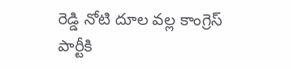రెడ్డి నోటి దూల వల్ల కాంగ్రెస్ పార్టీకి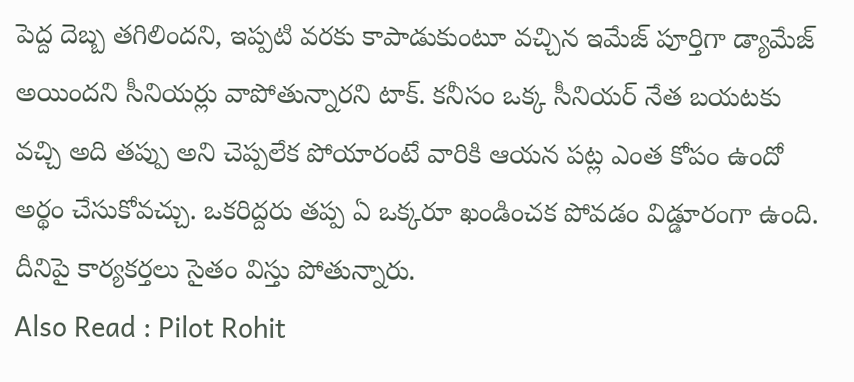పెద్ద దెబ్బ తగిలిందని, ఇప్పటి వరకు కాపాడుకుంటూ వచ్చిన ఇమేజ్ పూర్తిగా డ్యామేజ్ అయిందని సీనియర్లు వాపోతున్నారని టాక్. కనీసం ఒక్క సీనియర్ నేత బయటకు వచ్చి అది తప్పు అని చెప్పలేక పోయారంటే వారికి ఆయన పట్ల ఎంత కోపం ఉందో అర్థం చేసుకోవచ్చు. ఒకరిద్దరు తప్ప ఏ ఒక్కరూ ఖండించక పోవడం విడ్డూరంగా ఉంది. దీనిపై కార్యకర్తలు సైతం విస్తు పోతున్నారు.
Also Read : Pilot Rohit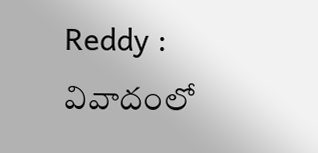Reddy : వివాదంలో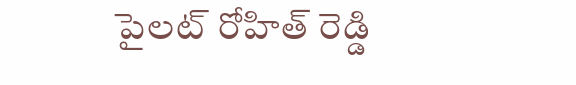పైలట్ రోహిత్ రెడ్డి